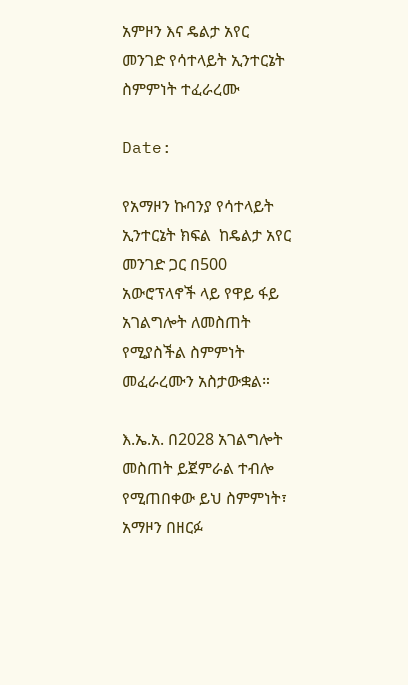አምዞን እና ዴልታ አየር መንገድ የሳተላይት ኢንተርኔት ስምምነት ተፈራረሙ

Date:

የአማዞን ኩባንያ የሳተላይት ኢንተርኔት ክፍል  ከዴልታ አየር መንገድ ጋር በ500 አውሮፕላኖች ላይ የዋይ ፋይ አገልግሎት ለመስጠት የሚያስችል ስምምነት መፈራረሙን አስታውቋል።

እ.ኤ.አ. በ2028 አገልግሎት መስጠት ይጀምራል ተብሎ የሚጠበቀው ይህ ስምምነት፣ አማዞን በዘርፉ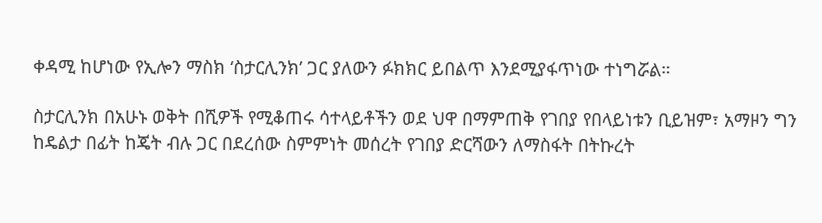ቀዳሚ ከሆነው የኢሎን ማስክ ‘ስታርሊንክ’ ጋር ያለውን ፉክክር ይበልጥ እንደሚያፋጥነው ተነግሯል።

ስታርሊንክ በአሁኑ ወቅት በሺዎች የሚቆጠሩ ሳተላይቶችን ወደ ህዋ በማምጠቅ የገበያ የበላይነቱን ቢይዝም፣ አማዞን ግን ከዴልታ በፊት ከጄት ብሉ ጋር በደረሰው ስምምነት መሰረት የገበያ ድርሻውን ለማስፋት በትኩረት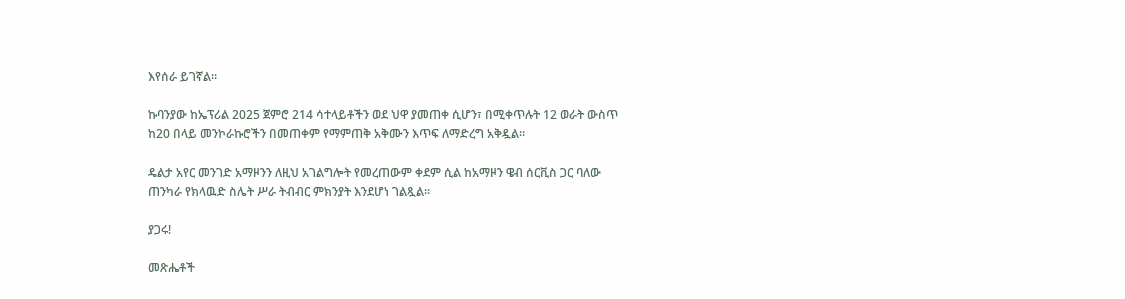እየሰራ ይገኛል።

ኩባንያው ከኤፕሪል 2025 ጀምሮ 214 ሳተላይቶችን ወደ ህዋ ያመጠቀ ሲሆን፣ በሚቀጥሉት 12 ወራት ውስጥ ከ20 በላይ መንኮራኩሮችን በመጠቀም የማምጠቅ አቅሙን እጥፍ ለማድረግ አቅዷል።

ዴልታ አየር መንገድ አማዞንን ለዚህ አገልግሎት የመረጠውም ቀደም ሲል ከአማዞን ዌብ ሰርቪስ ጋር ባለው ጠንካራ የክላዉድ ስሌት ሥራ ትብብር ምክንያት እንደሆነ ገልጿል።

ያጋሩ!

መጽሔቶች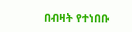በብዛት የተነበቡ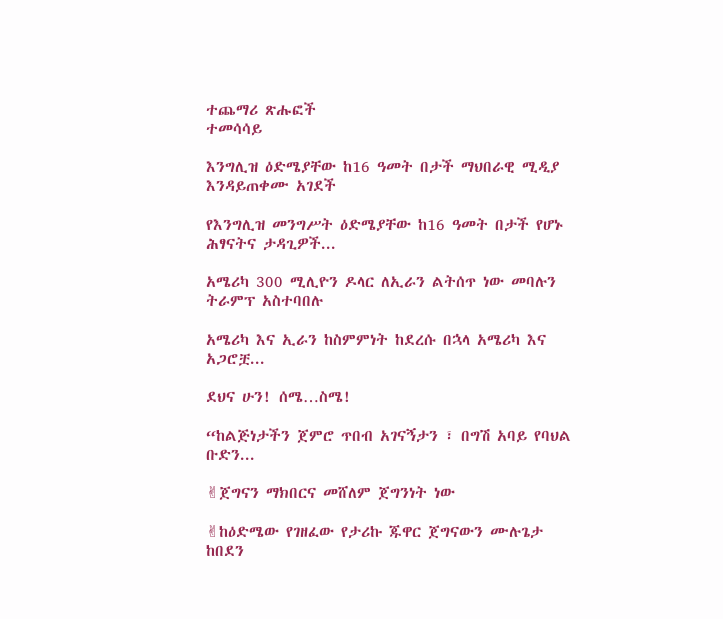ተጨማሪ ጽሑፎች
ተመሳሳይ

እንግሊዝ ዕድሜያቸው ከ16 ዓመት በታች ማህበራዊ ሚዲያ እንዳይጠቀሙ አገደች

የእንግሊዝ መንግሥት ዕድሜያቸው ከ16 ዓመት በታች የሆኑ ሕፃናትና ታዳጊዎች...

አሜሪካ 300 ሚሊዮን ዶላር ለኢራን ልትሰጥ ነው መባሉን ትራምፕ አስተባበሉ

አሜሪካ እና ኢራን ከስምምነት ከደረሱ በኋላ አሜሪካ እና አጋሮቿ...

ደህና ሁን! ሰሜ…ስሜ!

“ከልጅነታችን ጀምሮ ጥበብ አገናኝታን ፣ በግሽ አባይ የባህል ቡድን...

✌ጀግናን ማክበርና መሸለም ጀግንነት ነው

✌ከዕድሜው የገዘፈው የታሪኩ ጁዋር ጀግናውን ሙሉጌታ ከበደን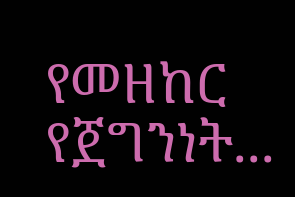የመዘከር የጀግንነት...